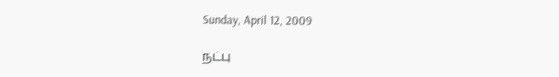Sunday, April 12, 2009

நட்பு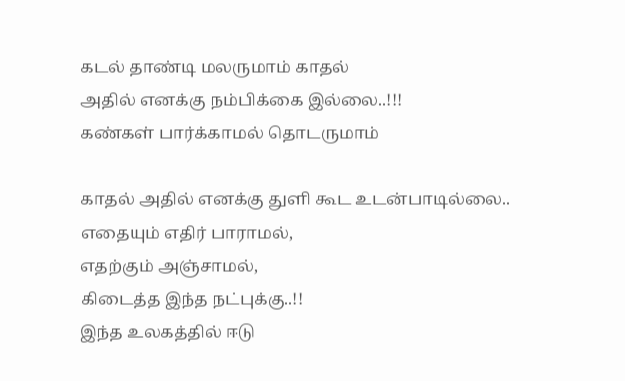கடல் தாண்டி மலருமாம் காதல்
அதில் எனக்கு நம்பிக்கை இல்லை..!!!
கண்கள் பார்க்காமல் தொடருமாம்

காதல் அதில் எனக்கு துளி கூட உடன்பாடில்லை..
எதையும் எதிர் பாராமல்,
எதற்கும் அஞ்சாமல்,
கிடைத்த இந்த நட்புக்கு..!!
இந்த உலகத்தில் ஈடு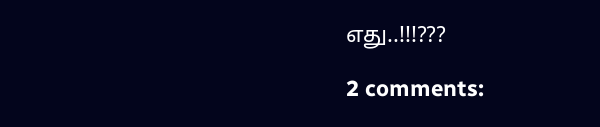எது..!!!???

2 comments: